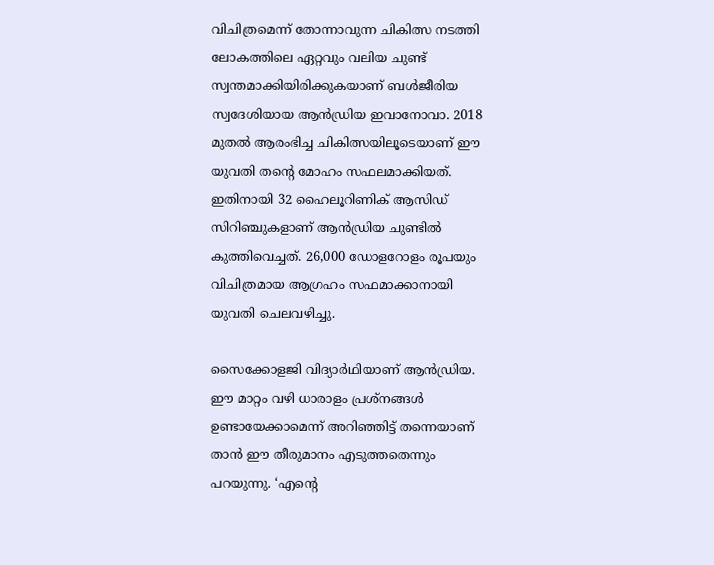വിചിത്രമെന്ന് തോന്നാവുന്ന ചികിത്സ നടത്തി ലോകത്തിലെ ഏറ്റവും വലിയ ചുണ്ട് സ്വന്തമാക്കിയിരിക്കുകയാണ് ബള്‍ജീരിയ സ്വദേശിയായ ആന്‍ഡ്രിയ ഇവാനോവാ. 2018 മുതല്‍ ആരംഭിച്ച ചികിത്സയിലൂടെയാണ് ഈ യുവതി തന്‍റെ മോഹം സഫലമാക്കിയത്. ഇതിനായി 32 ഹൈലൂറിണിക് ആസിഡ് സിറിഞ്ചുകളാണ് ആന്‍ഡ്രിയ ചുണ്ടില്‍ കുത്തിവെച്ചത്. 26,000 ഡോളറോളം രൂപയും വിചിത്രമായ ആഗ്രഹം സഫമാക്കാനായി യുവതി ചെലവഴിച്ചു.

സൈക്കോളജി വിദ്യാർഥിയാണ് ആന്‍ഡ്രിയ. ഈ മാറ്റം വഴി ധാരാളം പ്രശ്‌നങ്ങള്‍ ഉണ്ടായേക്കാമെന്ന് അറിഞ്ഞിട്ട് തന്നെയാണ് താന്‍ ഈ തീരുമാനം എടുത്തതെന്നും പറയുന്നു. ‘എന്റെ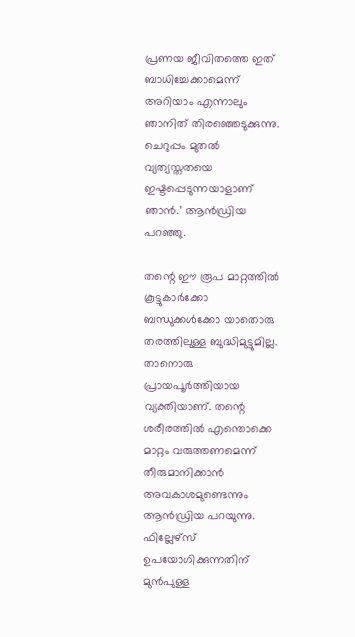പ്രണയ ജീവിതത്തെ ഇത് ബാധിച്ചേക്കാമെന്ന് അറിയാം എന്നാലും ഞാനിത് തിരഞ്ഞെടുക്കുന്നു. ചെറുപ്പം മുതല്‍ വ്യത്യസ്തതയെ ഇഷ്ടപ്പെടുന്നയാളാണ് ഞാൻ.’ ആന്‍ഡ്രിയ പറഞ്ഞു.

തന്റെ ഈ രൂപ മാറ്റത്തില്‍ കൂട്ടുകാര്‍ക്കോ ബന്ധുക്കള്‍ക്കോ യാതൊരു തരത്തിലുള്ള ബുദ്ധിമുട്ടുമില്ല. താനൊരു പ്രായപൂര്‍ത്തിയായ വ്യക്തിയാണ്. തന്റെ ശരീരത്തില്‍ എന്തൊക്കെ മാറ്റം വരുത്തണമെന്ന് തീരുമാനിക്കാന്‍ അവകാശമുണ്ടെന്നും ആന്‍ഡ്രിയ പറയുന്നു. ഫില്ലേഴ്‌സ് ഉപയോഗിക്കുന്നതിന് മുന്‍പുള്ള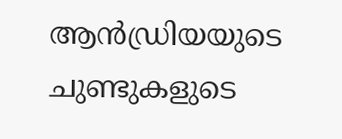ആന്‍ഡ്രിയയുടെ ചുണ്ടുകളുടെ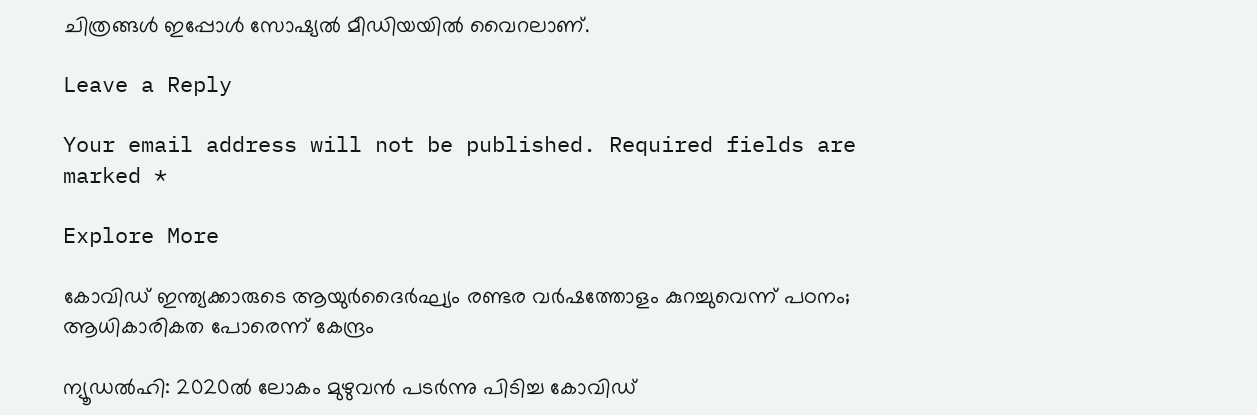ചിത്രങ്ങള്‍ ഇപ്പോൾ സോഷ്യല്‍ മീഡിയയില്‍ വൈറലാണ്.

Leave a Reply

Your email address will not be published. Required fields are marked *

Explore More

കോവിഡ് ഇന്ത്യക്കാരുടെ ആയുർദൈർഘ്യം രണ്ടര വർഷത്തോളം കുറച്ചുവെന്ന് പഠനം; ആധികാരികത പോരെന്ന് കേന്ദ്രം

ന്യൂഡൽഹി: 2020ൽ ലോകം മുഴുവൻ പടർന്നു പിടിച്ച കോവിഡ്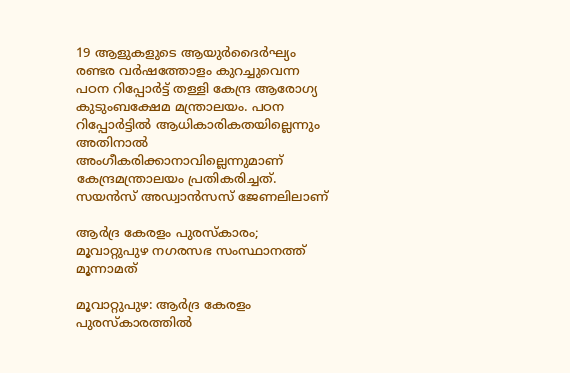19 ആളുകളുടെ ആയുർദൈർഘ്യം രണ്ടര വർഷത്തോളം കുറച്ചുവെന്ന പഠന റിപ്പോർട്ട് തള്ളി കേന്ദ്ര ആരോഗ്യ കുടുംബക്ഷേമ മന്ത്രാലയം. പഠന റിപ്പോർട്ടിൽ ആധികാരികതയില്ലെന്നും അതിനാൽ അംഗീകരിക്കാനാവില്ലെന്നുമാണ് കേന്ദ്രമന്ത്രാലയം പ്രതികരിച്ചത്. സയൻസ് അഡ്വാൻസസ് ജേണലിലാണ്

ആര്‍ദ്ര കേരളം പുരസ്‌കാരം; മൂവാറ്റുപുഴ നഗരസഭ സംസ്ഥാനത്ത് മൂന്നാമത്

മൂവാറ്റുപുഴ: ആർദ്ര കേരളം പുരസ്കാരത്തിൽ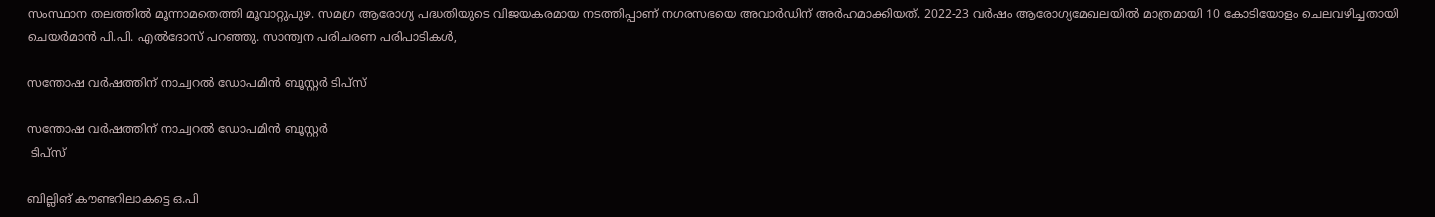സംസ്ഥാന തലത്തിൽ മൂന്നാമതെത്തി മൂവാറ്റുപുഴ. സമഗ്ര ആരോഗ്യ പദ്ധതിയുടെ വിജയകരമായ നടത്തിപ്പാണ് നഗരസഭയെ അവാർഡിന് അർഹമാക്കിയത്. 2022-23 വര്‍ഷം ആരോഗ്യമേഖലയില്‍ മാത്രമായി 10 കോടിയോളം ചെലവഴിച്ചതായി ചെയർമാൻ പി.പി. എൽദോസ് പറഞ്ഞു. സാന്ത്വന പരിചരണ പരിപാടികള്‍,

സന്തോഷ വർഷത്തിന് നാച്വറൽ ഡോപമിൻ ബൂസ്റ്റർ ടിപ്സ്

സന്തോഷ വർഷത്തിന് നാച്വറൽ ഡോപമിൻ ബൂസ്റ്റർ
 ടിപ്സ്

ബില്ലിങ് കൗണ്ടറിലാകട്ടെ ഒ.പി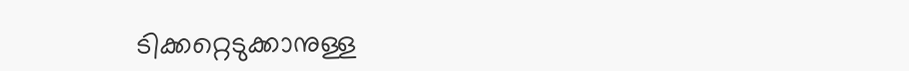ടിക്കറ്റെടുക്കാനുള്ള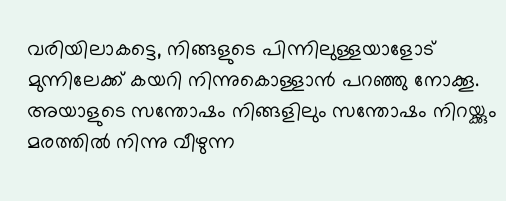വരിയിലാകട്ടെ, നിങ്ങളുടെ പിന്നിലുള്ളയാളോട് മുന്നിലേക്ക് കയറി നിന്നുകൊള്ളാൻ പറഞ്ഞു നോക്കൂ. അയാളുടെ സന്തോഷം നിങ്ങളിലും സന്തോഷം നിറയ്ക്കും മരത്തിൽ നിന്നു വീഴുന്ന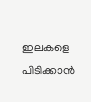ഇലകളെ പിടിക്കാൻ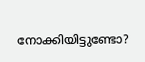നോക്കിയിട്ടുണ്ടോ?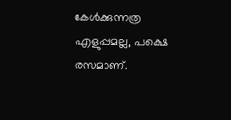കേൾക്കുന്നത്ര എളുപ്പമല്ല, പക്ഷെ രസമാണ്.